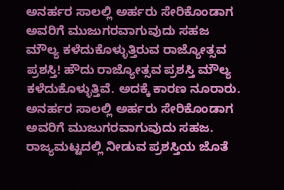ಅನರ್ಹರ ಸಾಲಲ್ಲಿ ಅರ್ಹರು ಸೇರಿಕೊಂಡಾಗ ಅವರಿಗೆ ಮುಜುಗರವಾಗುವುದು ಸಹಜ
ಮೌಲ್ಯ ಕಳೆದುಕೊಳ್ಳುತ್ತಿರುವ ರಾಜ್ಯೋತ್ಸವ ಪ್ರಶಸ್ತಿ! ಹೌದು ರಾಜ್ಯೋತ್ಸವ ಪ್ರಶಸ್ತಿ ಮೌಲ್ಯ ಕಳೆದುಕೊಳ್ಳುತ್ತಿವೆ. ಅದಕ್ಕೆ ಕಾರಣ ನೂರಾರು. ಅನರ್ಹರ ಸಾಲಲ್ಲಿ ಅರ್ಹರು ಸೇರಿಕೊಂಡಾಗ ಅವರಿಗೆ ಮುಜುಗರವಾಗುವುದು ಸಹಜ. ರಾಜ್ಯಮಟ್ಟದಲ್ಲಿ ನೀಡುವ ಪ್ರಶಸ್ತಿಯ ಜೊತೆ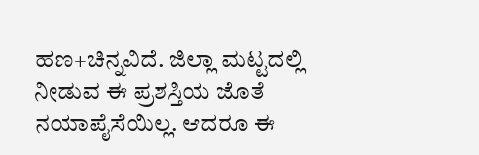ಹಣ+ಚಿನ್ನವಿದೆ. ಜಿಲ್ಲಾ ಮಟ್ಟದಲ್ಲಿ ನೀಡುವ ಈ ಪ್ರಶಸ್ತಿಯ ಜೊತೆ ನಯಾಪೈಸೆಯಿಲ್ಲ. ಆದರೂ ಈ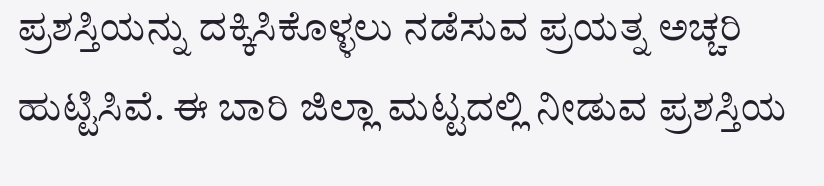ಪ್ರಶಸ್ತಿಯನ್ನು ದಕ್ಕಿಸಿಕೊಳ್ಳಲು ನಡೆಸುವ ಪ್ರಯತ್ನ ಅಚ್ಚರಿ ಹುಟ್ಟಿಸಿವೆ. ಈ ಬಾರಿ ಜಿಲ್ಲಾ ಮಟ್ಟದಲ್ಲಿ ನೀಡುವ ಪ್ರಶಸ್ತಿಯ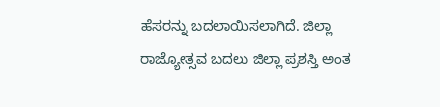ಹೆಸರನ್ನು ಬದಲಾಯಿಸಲಾಗಿದೆ. ಜಿಲ್ಲಾ ರಾಜ್ಯೋತ್ಸವ ಬದಲು ಜಿಲ್ಲಾ ಪ್ರಶಸ್ತಿ ಅಂತ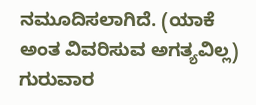ನಮೂದಿಸಲಾಗಿದೆ. (ಯಾಕೆ ಅಂತ ವಿವರಿಸುವ ಅಗತ್ಯವಿಲ್ಲ) ಗುರುವಾರ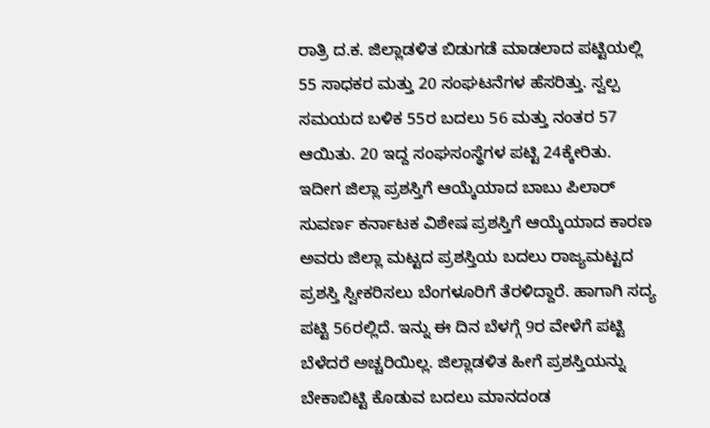ರಾತ್ರಿ ದ.ಕ. ಜಿಲ್ಲಾಡಳಿತ ಬಿಡುಗಡೆ ಮಾಡಲಾದ ಪಟ್ಟಿಯಲ್ಲಿ 55 ಸಾಧಕರ ಮತ್ತು 20 ಸಂಘಟನೆಗಳ ಹೆಸರಿತ್ತು. ಸ್ವಲ್ಪ ಸಮಯದ ಬಳಿಕ 55ರ ಬದಲು 56 ಮತ್ತು ನಂತರ 57 ಆಯಿತು. 20 ಇದ್ದ ಸಂಘಸಂಸ್ಥೆಗಳ ಪಟ್ಟಿ 24ಕ್ಕೇರಿತು. ಇದೀಗ ಜಿಲ್ಲಾ ಪ್ರಶಸ್ತಿಗೆ ಆಯ್ಕೆಯಾದ ಬಾಬು ಪಿಲಾರ್ ಸುವರ್ಣ ಕರ್ನಾಟಕ ವಿಶೇಷ ಪ್ರಶಸ್ತಿಗೆ ಆಯ್ಕೆಯಾದ ಕಾರಣ ಅವರು ಜಿಲ್ಲಾ ಮಟ್ಟದ ಪ್ರಶಸ್ತಿಯ ಬದಲು ರಾಜ್ಯಮಟ್ಟದ ಪ್ರಶಸ್ತಿ ಸ್ವೀಕರಿಸಲು ಬೆಂಗಳೂರಿಗೆ ತೆರಳಿದ್ದಾರೆ. ಹಾಗಾಗಿ ಸದ್ಯ ಪಟ್ಟಿ 56ರಲ್ಲಿದೆ. ಇನ್ನು ಈ ದಿನ ಬೆಳಗ್ಗೆ 9ರ ವೇಳೆಗೆ ಪಟ್ಟಿ ಬೆಳೆದರೆ ಅಚ್ಚರಿಯಿಲ್ಲ. ಜಿಲ್ಲಾಡಳಿತ ಹೀಗೆ ಪ್ರಶಸ್ತಿಯನ್ನು ಬೇಕಾಬಿಟ್ಟಿ ಕೊಡುವ ಬದಲು ಮಾನದಂಡ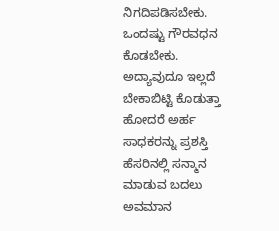ನಿಗದಿಪಡಿಸಬೇಕು. ಒಂದಷ್ಟು ಗೌರವಧನ ಕೊಡಬೇಕು. ಅದ್ಯಾವುದೂ ಇಲ್ಲದೆ ಬೇಕಾಬಿಟ್ಟಿ ಕೊಡುತ್ತಾ ಹೋದರೆ ಅರ್ಹ ಸಾಧಕರನ್ನು ಪ್ರಶಸ್ತಿ ಹೆಸರಿನಲ್ಲಿ ಸನ್ಮಾನ ಮಾಡುವ ಬದಲು ಅವಮಾನ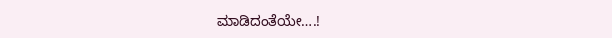ಮಾಡಿದಂತೆಯೇ….!